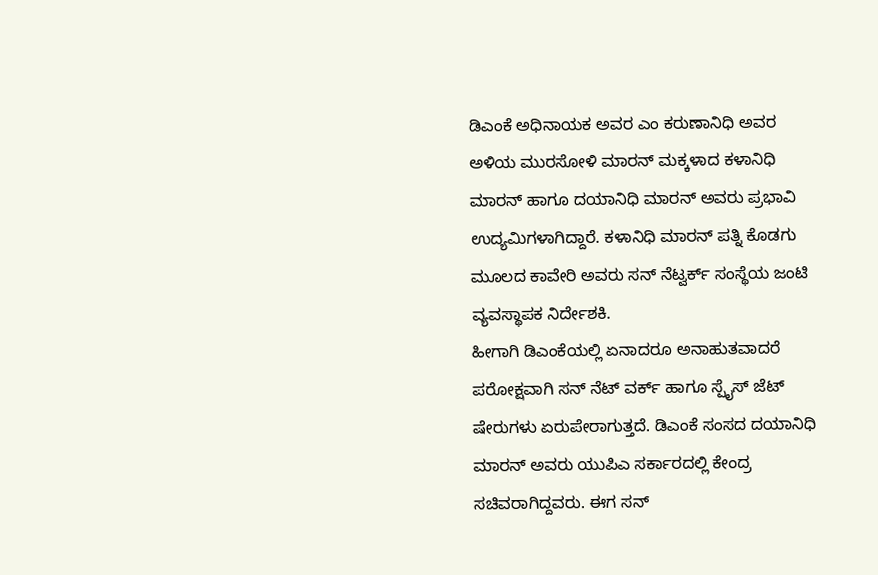ಡಿಎಂಕೆ ಅಧಿನಾಯಕ ಅವರ ಎಂ ಕರುಣಾನಿಧಿ ಅವರ ಅಳಿಯ ಮುರಸೋಳಿ ಮಾರನ್ ಮಕ್ಕಳಾದ ಕಳಾನಿಧಿ ಮಾರನ್ ಹಾಗೂ ದಯಾನಿಧಿ ಮಾರನ್ ಅವರು ಪ್ರಭಾವಿ ಉದ್ಯಮಿಗಳಾಗಿದ್ದಾರೆ. ಕಳಾನಿಧಿ ಮಾರನ್ ಪತ್ನಿ ಕೊಡಗು ಮೂಲದ ಕಾವೇರಿ ಅವರು ಸನ್ ನೆಟ್ವರ್ಕ್ ಸಂಸ್ಥೆಯ ಜಂಟಿ ವ್ಯವಸ್ಥಾಪಕ ನಿರ್ದೇಶಕಿ.
ಹೀಗಾಗಿ ಡಿಎಂಕೆಯಲ್ಲಿ ಏನಾದರೂ ಅನಾಹುತವಾದರೆ ಪರೋಕ್ಷವಾಗಿ ಸನ್ ನೆಟ್ ವರ್ಕ್ ಹಾಗೂ ಸ್ಪೈಸ್ ಜೆಟ್ ಷೇರುಗಳು ಏರುಪೇರಾಗುತ್ತದೆ. ಡಿಎಂಕೆ ಸಂಸದ ದಯಾನಿಧಿ ಮಾರನ್ ಅವರು ಯುಪಿಎ ಸರ್ಕಾರದಲ್ಲಿ ಕೇಂದ್ರ ಸಚಿವರಾಗಿದ್ದವರು. ಈಗ ಸನ್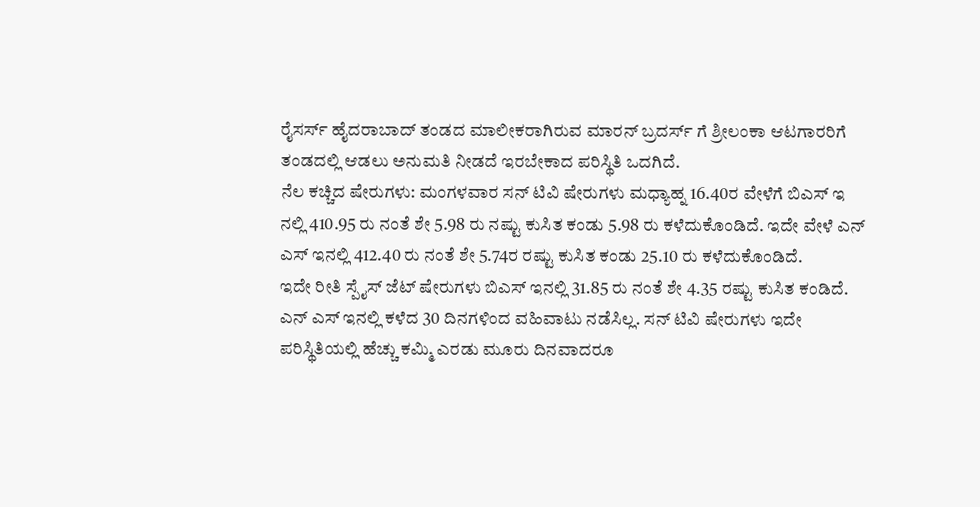ರೈಸರ್ಸ್ ಹೈದರಾಬಾದ್ ತಂಡದ ಮಾಲೀಕರಾಗಿರುವ ಮಾರನ್ ಬ್ರದರ್ಸ್ ಗೆ ಶ್ರೀಲಂಕಾ ಆಟಗಾರರಿಗೆ ತಂಡದಲ್ಲಿ ಆಡಲು ಅನುಮತಿ ನೀಡದೆ ಇರಬೇಕಾದ ಪರಿಸ್ಥಿತಿ ಒದಗಿದೆ.
ನೆಲ ಕಚ್ಚಿದ ಷೇರುಗಳು: ಮಂಗಳವಾರ ಸನ್ ಟಿವಿ ಷೇರುಗಳು ಮಧ್ಯಾಹ್ನ 16.40ರ ವೇಳೆಗೆ ಬಿಎಸ್ ಇ ನಲ್ಲಿ 410.95 ರು ನಂತೆ ಶೇ 5.98 ರು ನಷ್ಟು ಕುಸಿತ ಕಂಡು 5.98 ರು ಕಳೆದುಕೊಂಡಿದೆ. ಇದೇ ವೇಳೆ ಎನ್ ಎಸ್ ಇನಲ್ಲಿ 412.40 ರು ನಂತೆ ಶೇ 5.74ರ ರಷ್ಟು ಕುಸಿತ ಕಂಡು 25.10 ರು ಕಳೆದುಕೊಂಡಿದೆ.
ಇದೇ ರೀತಿ ಸ್ಪೈಸ್ ಜೆಟ್ ಷೇರುಗಳು ಬಿಎಸ್ ಇನಲ್ಲಿ 31.85 ರು ನಂತೆ ಶೇ 4.35 ರಷ್ಟು ಕುಸಿತ ಕಂಡಿದೆ. ಎನ್ ಎಸ್ ಇನಲ್ಲಿ ಕಳೆದ 30 ದಿನಗಳಿಂದ ವಹಿವಾಟು ನಡೆಸಿಲ್ಲ. ಸನ್ ಟಿವಿ ಷೇರುಗಳು ಇದೇ ಪರಿಸ್ಥಿತಿಯಲ್ಲಿ ಹೆಚ್ಚು ಕಮ್ಮಿ ಎರಡು ಮೂರು ದಿನವಾದರೂ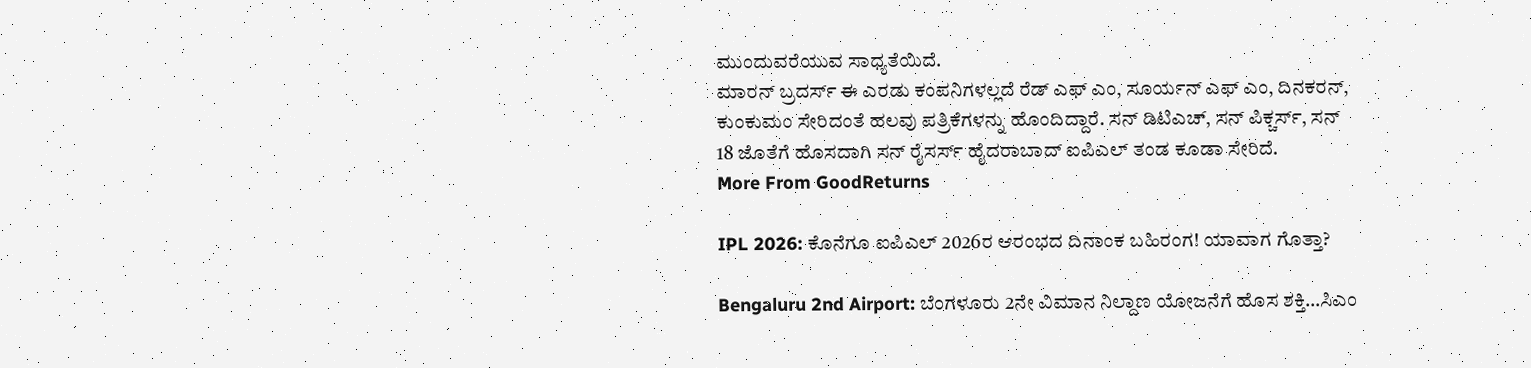ಮುಂದುವರೆಯುವ ಸಾಧ್ಯತೆಯಿದೆ.
ಮಾರನ್ ಬ್ರದರ್ಸ್ ಈ ಎರಡು ಕಂಪನಿಗಳಲ್ಲದೆ ರೆಡ್ ಎಫ್ ಎಂ, ಸೂರ್ಯನ್ ಎಫ್ ಎಂ, ದಿನಕರನ್, ಕುಂಕುಮಂ ಸೇರಿದಂತೆ ಹಲವು ಪತ್ರಿಕೆಗಳನ್ನು ಹೊಂದಿದ್ದಾರೆ. ಸನ್ ಡಿಟಿಎಚ್, ಸನ್ ಪಿಕ್ಚರ್ಸ್, ಸನ್ 18 ಜೊತೆಗೆ ಹೊಸದಾಗಿ ಸನ್ ರೈಸರ್ಸ್ ಹೈದರಾಬಾದ್ ಐಪಿಎಲ್ ತಂಡ ಕೂಡಾ ಸೇರಿದೆ.
More From GoodReturns

IPL 2026: ಕೊನೆಗೂ ಐಪಿಎಲ್ 2026ರ ಆರಂಭದ ದಿನಾಂಕ ಬಹಿರಂಗ! ಯಾವಾಗ ಗೊತ್ತಾ?

Bengaluru 2nd Airport: ಬೆಂಗಳೂರು 2ನೇ ವಿಮಾನ ನಿಲ್ದಾಣ ಯೋಜನೆಗೆ ಹೊಸ ಶಕ್ತಿ…ಸಿಎಂ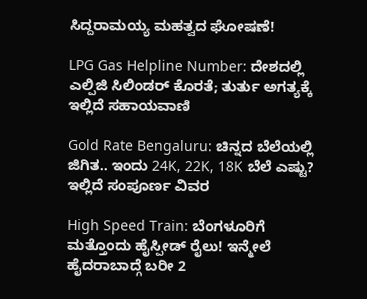ಸಿದ್ದರಾಮಯ್ಯ ಮಹತ್ವದ ಘೋಷಣೆ!

LPG Gas Helpline Number: ದೇಶದಲ್ಲಿ ಎಲ್ಪಿಜಿ ಸಿಲಿಂಡರ್ ಕೊರತೆ; ತುರ್ತು ಅಗತ್ಯಕ್ಕೆ ಇಲ್ಲಿದೆ ಸಹಾಯವಾಣಿ

Gold Rate Bengaluru: ಚಿನ್ನದ ಬೆಲೆಯಲ್ಲಿ ಜಿಗಿತ.. ಇಂದು 24K, 22K, 18K ಬೆಲೆ ಎಷ್ಟು? ಇಲ್ಲಿದೆ ಸಂಪೂರ್ಣ ವಿವರ

High Speed Train: ಬೆಂಗಳೂರಿಗೆ ಮತ್ತೊಂದು ಹೈಸ್ಪೀಡ್ ರೈಲು! ಇನ್ಮೇಲೆ ಹೈದರಾಬಾದ್ಗೆ ಬರೀ 2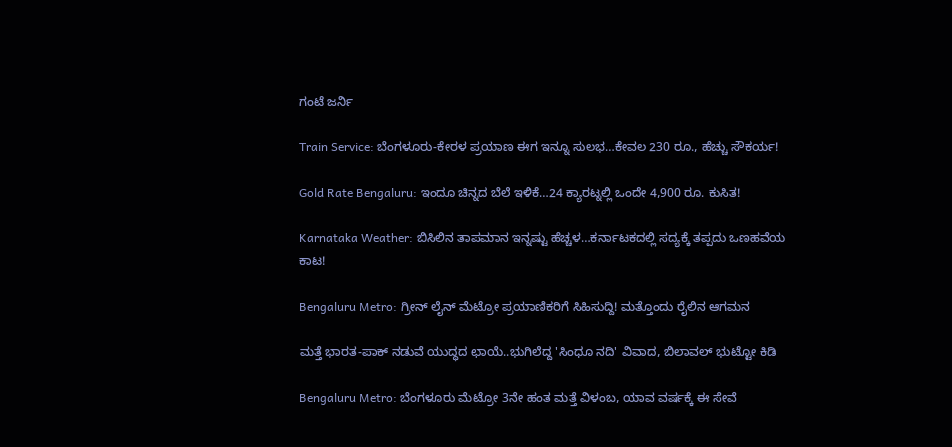ಗಂಟೆ ಜರ್ನಿ

Train Service: ಬೆಂಗಳೂರು-ಕೇರಳ ಪ್ರಯಾಣ ಈಗ ಇನ್ನೂ ಸುಲಭ…ಕೇವಲ 230 ರೂ., ಹೆಚ್ಚು ಸೌಕರ್ಯ!

Gold Rate Bengaluru: ಇಂದೂ ಚಿನ್ನದ ಬೆಲೆ ಇಳಿಕೆ…24 ಕ್ಯಾರಟ್ನಲ್ಲಿ ಒಂದೇ 4,900 ರೂ. ಕುಸಿತ!

Karnataka Weather: ಬಿಸಿಲಿನ ತಾಪಮಾನ ಇನ್ನಷ್ಟು ಹೆಚ್ಚಳ…ಕರ್ನಾಟಕದಲ್ಲಿ ಸದ್ಯಕ್ಕೆ ತಪ್ಪದು ಒಣಹವೆಯ ಕಾಟ!

Bengaluru Metro: ಗ್ರೀನ್ ಲೈನ್ ಮೆಟ್ರೋ ಪ್ರಯಾಣಿಕರಿಗೆ ಸಿಹಿಸುದ್ದಿ! ಮತ್ತೊಂದು ರೈಲಿನ ಆಗಮನ

ಮತ್ತೆ ಭಾರತ-ಪಾಕ್ ನಡುವೆ ಯುದ್ಧದ ಛಾಯೆ..ಭುಗಿಲೆದ್ದ 'ಸಿಂಧೂ ನದಿ' ವಿವಾದ, ಬಿಲಾವಲ್ ಭುಟ್ಟೋ ಕಿಡಿ

Bengaluru Metro: ಬೆಂಗಳೂರು ಮೆಟ್ರೋ 3ನೇ ಹಂತ ಮತ್ತೆ ವಿಳಂಬ, ಯಾವ ವರ್ಷಕ್ಕೆ ಈ ಸೇವೆ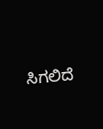ಸಿಗಲಿದೆ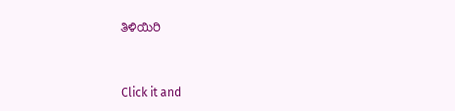ತಿಳಿಯಿರಿ



Click it and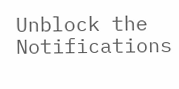Unblock the Notifications